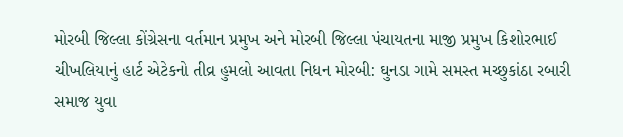મોરબી જિલ્લા કોંગ્રેસના વર્તમાન પ્રમુખ અને મોરબી જિલ્લા પંચાયતના માજી પ્રમુખ કિશોરભાઈ ચીખલિયાનું હાર્ટ એટેકનો તીવ્ર હુમલો આવતા નિધન મોરબી: ઘુનડા ગામે સમસ્ત મચ્છુકાંઠા રબારી સમાજ યુવા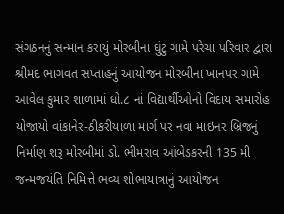સંગઠનનું સન્માન કરાયું મોરબીના ઘુંટુ ગામે પરેચા પરિવાર દ્વારા શ્રીમદ ભાગવત સપ્તાહનું આયોજન મોરબીના ખાનપર ગામે આવેલ કુમાર શાળામાં ધો.૮ નાં વિદ્યાર્થીઓનો વિદાય સમારોહ યોજાયો વાંકાનેર-ઠીકરીયાળા માર્ગ પર નવા માઇનર બ્રિજનું નિર્માણ શરૂ મોરબીમાં ડો. ભીમરાવ આંબેડકરની 135 મી જન્મજયંતિ નિમિત્તે ભવ્ય શોભાયાત્રાનું આયોજન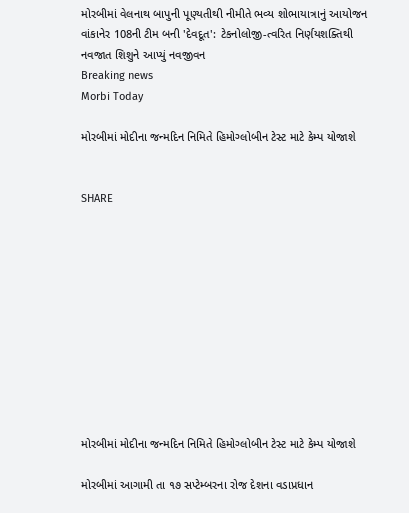મોરબીમાં વેલનાથ બાપુની પૂણ્યતીથી નીમીતે ભવ્ય શોભાયાત્રાનું આયોજન વાંકાનેર 108ની ટીમ બની 'દેવદૂત': ટેકનોલોજી-ત્વરિત નિર્ણયશક્તિથી નવજાત શિશુને આપ્યું નવજીવન
Breaking news
Morbi Today

મોરબીમાં મોદીના જન્મદિન નિમિતે હિમોગ્લોબીન ટેસ્ટ માટે કેમ્પ યોજાશે


SHARE











મોરબીમાં મોદીના જન્મદિન નિમિતે હિમોગ્લોબીન ટેસ્ટ માટે કેમ્પ યોજાશે

મોરબીમાં આગામી તા ૧૭ સપ્ટેમ્બરના રોજ દેશના વડાપ્રધાન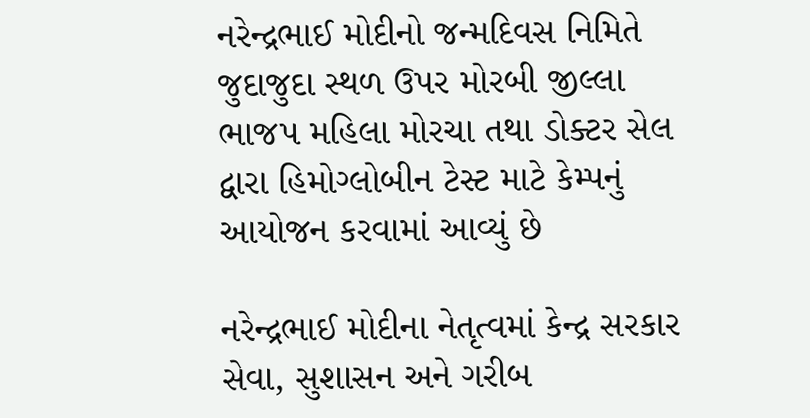નરેન્દ્રભાઈ મોદીનો જન્મદિવસ નિમિતે જુદાજુદા સ્થળ ઉપર મોરબી જીલ્લા ભાજપ મહિલા મોરચા તથા ડોક્ટર સેલ દ્વારા હિમોગ્લોબીન ટેસ્ટ માટે કેમ્પનું આયોજન કરવામાં આવ્યું છે

નરેન્દ્રભાઈ મોદીના નેતૃત્વમાં કેન્દ્ર સરકાર સેવા, સુશાસન અને ગરીબ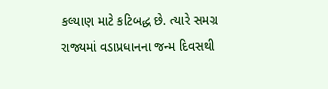કલ્યાણ માટે કટિબદ્ધ છે. ત્યારે સમગ્ર રાજ્યમાં વડાપ્રધાનના જન્મ દિવસથી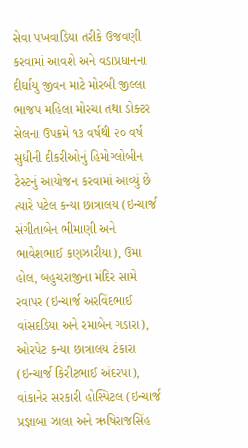સેવા પખવાડિયા તરીકે ઉજવણી કરવામાં આવશે અને વડાપ્રધાનના દીર્ઘાયુ જીવન માટે મોરબી જીલ્લા ભાજપ મહિલા મોરચા તથા ડોક્ટર સેલના ઉપક્રમે ૧૩ વર્ષથી ૨૦ વર્ષ સુધીની દીકરીઓનું હિમોગ્લોબીન ટેસ્ટનું આયોજન કરવામાં આવ્યું છે ત્યારે પટેલ કન્યા છાત્રાલય (ઇન્ચાર્જ સંગીતાબેન ભીમાણી અને ભાવેશભાઈ કણઝારીયા), ઉમા હોલ, બહુચરાજીના મંદિર સામે રવાપર (ઇન્ચાર્જ અરવિંદભાઈ વાંસદડિયા અને રમાબેન ગડારા), ઓરપેટ કન્યા છાત્રાલય ટંકારા (ઇન્ચાર્જ કિરીટભાઈ અંદરપા), વાંકાનેર સરકારી હોસ્પિટલ (ઇન્ચાર્જ પ્રજ્ઞાબા ઝાલા અને ઋષિરાજસિંહ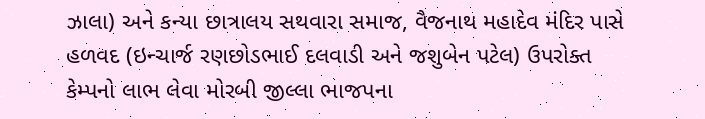ઝાલા) અને કન્યા છાત્રાલય સથવારા સમાજ, વૈજનાથ મહાદેવ મંદિર પાસે હળવદ (ઇન્ચાર્જ રણછોડભાઈ દલવાડી અને જશુબેન પટેલ) ઉપરોક્ત કેમ્પનો લાભ લેવા મોરબી જીલ્લા ભાજપના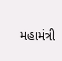મહામંત્રી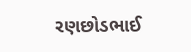રણછોડભાઈ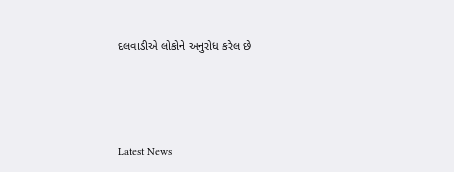દલવાડીએ લોકોને અનુરોધ કરેલ છે






Latest News